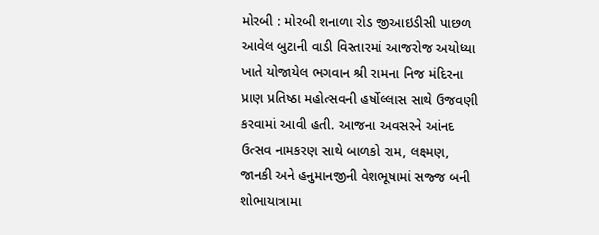મોરબી : મોરબી શનાળા રોડ જીઆઇડીસી પાછળ આવેલ બુટાની વાડી વિસ્તારમાં આજરોજ અયોધ્યા ખાતે યોજાયેલ ભગવાન શ્રી રામના નિજ મંદિરના પ્રાણ પ્રતિષ્ઠા મહોત્સવની હર્ષોલ્લાસ સાથે ઉજવણી કરવામાં આવી હતી. આજના અવસરને આંનદ ઉત્સવ નામકરણ સાથે બાળકો રામ, લક્ષ્મણ, જાનકી અને હનુમાનજીની વેશભૂષામાં સજ્જ બની શોભાયાત્રામા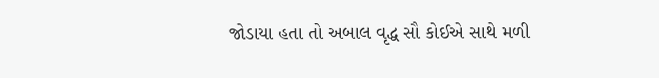જોડાયા હતા તો અબાલ વૃદ્ધ સૌ કોઈએ સાથે મળી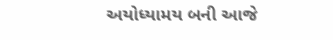અયોધ્યામય બની આજે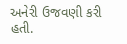અનેરી ઉજવણી કરી હતી.